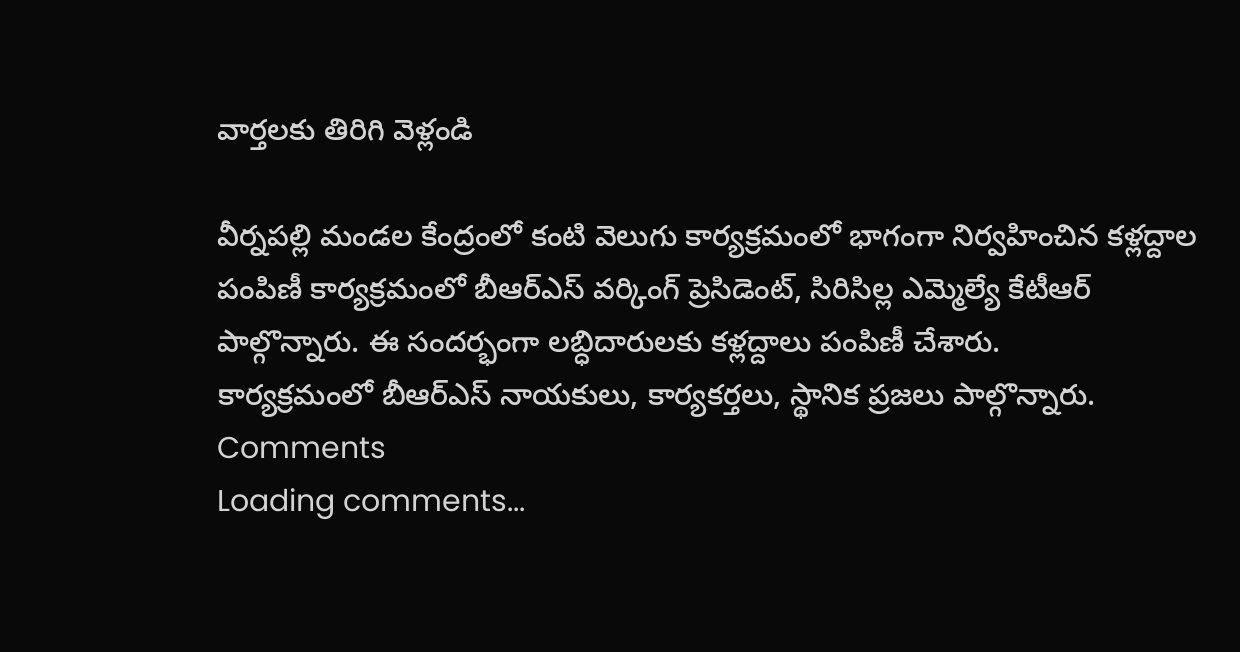వార్తలకు తిరిగి వెళ్లండి

వీర్నపల్లి మండల కేంద్రంలో కంటి వెలుగు కార్యక్రమంలో భాగంగా నిర్వహించిన కళ్లద్దాల పంపిణీ కార్యక్రమంలో బీఆర్ఎస్ వర్కింగ్ ప్రెసిడెంట్, సిరిసిల్ల ఎమ్మెల్యే కేటీఆర్ పాల్గొన్నారు. ఈ సందర్భంగా లబ్ధిదారులకు కళ్లద్దాలు పంపిణీ చేశారు.
కార్యక్రమంలో బీఆర్ఎస్ నాయకులు, కార్యకర్తలు, స్థానిక ప్రజలు పాల్గొన్నారు.
Comments
Loading comments...